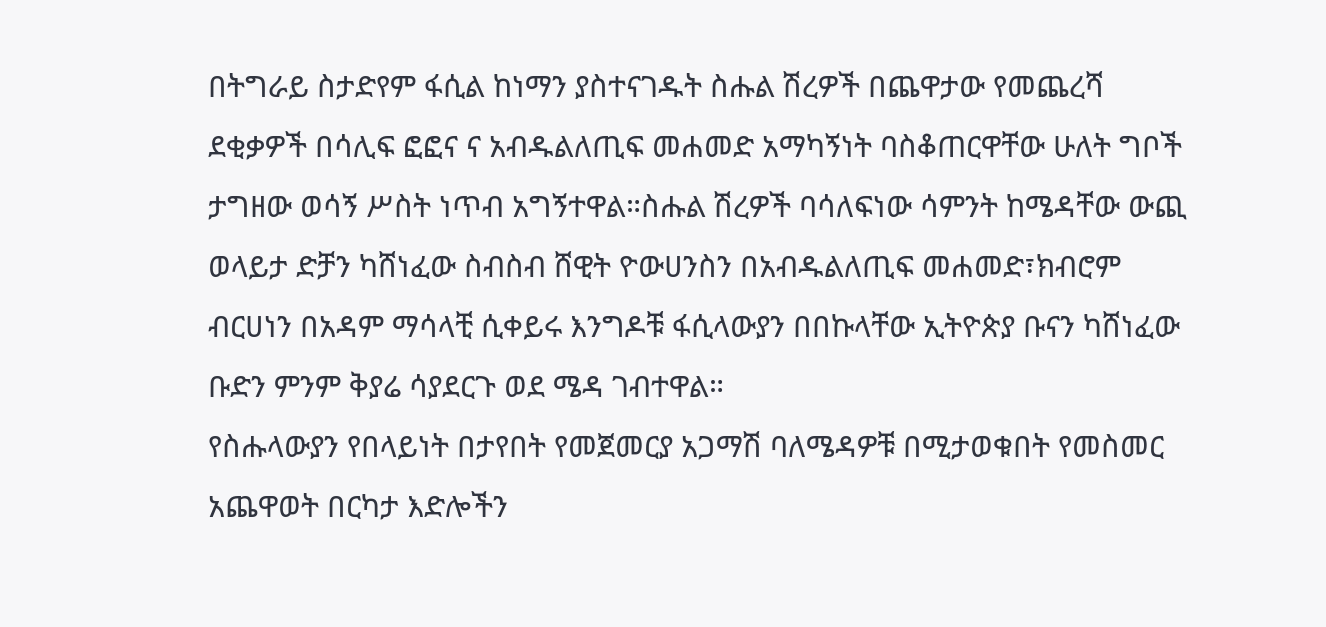በትግራይ ስታድየም ፋሲል ከነማን ያስተናገዱት ስሑል ሽረዎች በጨዋታው የመጨረሻ ደቂቃዎች በሳሊፍ ፎፎና ና አብዱልለጢፍ መሐመድ አማካኝነት ባስቆጠርዋቸው ሁለት ግቦች ታግዘው ወሳኝ ሥስት ነጥብ አግኝተዋል።ስሑል ሽረዎች ባሳለፍነው ሳምንት ከሜዳቸው ውጪ ወላይታ ድቻን ካሸነፈው ስብስብ ሸዊት ዮውሀንስን በአብዱልለጢፍ መሐመድ፣ክብሮም ብርሀነን በአዳም ማሳላቺ ሲቀይሩ እንግዶቹ ፋሲላውያን በበኩላቸው ኢትዮጵያ ቡናን ካሸነፈው ቡድን ምንም ቅያሬ ሳያደርጉ ወደ ሜዳ ገብተዋል።
የስሑላውያን የበላይነት በታየበት የመጀመርያ አጋማሽ ባለሜዳዎቹ በሚታወቁበት የመስመር አጨዋወት በርካታ እድሎችን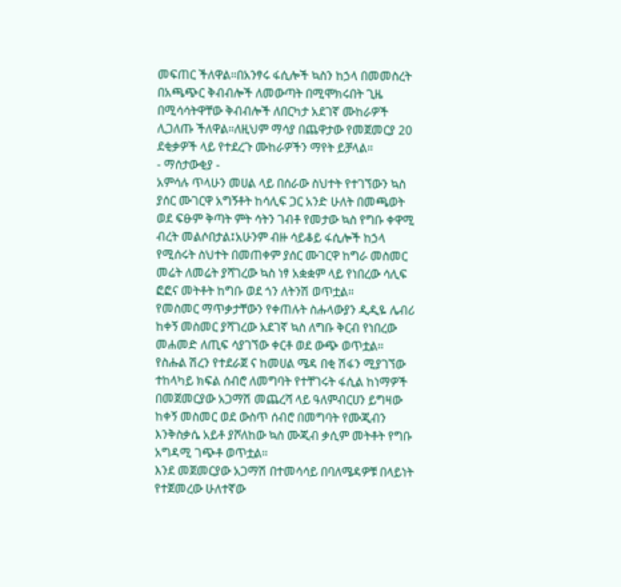መፍጠር ችለዋል።በአንፃሩ ፋሲሎች ኳስን ከኃላ በመመስረት በአጫጭር ቅብብሎች ለመውጣት በሚሞክሩበት ጊዜ በሚሳሳትዋቸው ቅብብሎች ለበርካታ አደገኛ ሙከራዎች ሊጋለጡ ችለዋል።ለዚህም ማሳያ በጨዋታው የመጀመርያ 20 ደቂቃዎች ላይ የተደረጉ ሙከራዎችን ማየት ይቻላል።
- ማሰታውቂያ -
አምሳሉ ጥላሁን መሀል ላይ በሰራው ስህተት የተገኘውን ኳስ ያሰር ሙገርዋ አግኝቶት ከሳሊፍ ጋር አንድ ሁለት በመጫወት ወደ ፍፁም ቅጣት ምት ሳትን ገብቶ የመታው ኳስ የግቡ ቀዋሚ ብረት መልሶበታል፤አሁንም ብዙ ሳይቆይ ፋሲሎች ከኃላ የሚሰሩት ስህተት በመጠቀም ያሰር ሙገርዋ ከግራ መስመር መሬት ለመሬት ያሻገረው ኳስ ነፃ አቋቋም ላይ የነበረው ሳሊፍ ፎፎና መትቶት ከግቡ ወደ ጎን ለትንሽ ወጥቷል።
የመስመር ማጥቃታቸውን የቀጠሉት ስሑላውያን ዲዲዬ ሌብሪ ከቀኝ መስመር ያሻገረው አደገኛ ኳስ ለግቡ ቅርብ የነበረው መሐመድ ለጢፍ ሳያገኘው ቀርቶ ወደ ውጭ ወጥቷል።
የስሑል ሽረን የተደራጀ ና ከመሀል ሜዳ በቂ ሽፋን ሚያገኘው ተከላካይ ክፍል ሰብሮ ለመግባት የተቸገሩት ፋሲል ከነማዎች በመጀመርያው አጋማሽ መጨረሻ ላይ ዓለምብርሀን ይግዛው ከቀኝ መስመር ወደ ውስጥ ሰብሮ በመግባት የሙጂብን እንቅስቃሴ አይቶ ያሾለከው ኳስ ሙጂብ ቃሲም መትቶት የግቡ አግዳሚ ገጭቶ ወጥቷል።
እንደ መጀመርያው አጋማሽ በተመሳሳይ በባለሜዳዎቹ በላይነት የተጀመረው ሁለተኛው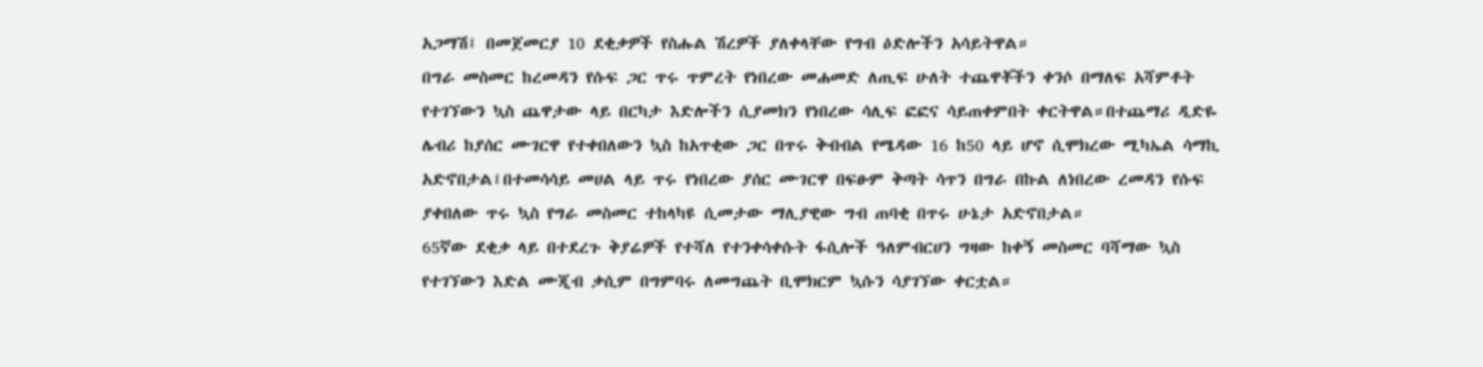አጋማሽ፤ በመጀመርያ 10 ደቂቃዎች የስሑል ሽረዎች ያለቀላቸው የግብ ዕድሎችን አሳይትዋል።
በግራ መስመር ከረመዳን የሱፍ ጋር ጥሩ ጥምረት የነበረው መሐመድ ለጢፍ ሁለት ተጨዋቾችን ቀንሶ በማለፍ አሻምቶት የተገኘውን ኳስ ጨዋታው ላይ በርካታ እድሎችን ሲያመክን የነበረው ሳሊፍ ፎፎና ሳይጠቀምበት ቀርትዋል።በተጨማሪ ዲድዬ ሌብሪ ከያሰር ሙገርዋ የተቀበለውን ኳስ ከአጥቂው ጋር በጥሩ ቅብብል የሜዳው 16 ከ50 ላይ ሆኖ ሲሞክረው ሚካኤል ሳማኪ አድኖበታል፤በተመሳሳይ መሀል ላይ ጥሩ የነበረው ያሰር ሙገርዋ በፍፁም ቅጣት ሳጥን በግራ በኩል ለነበረው ረመዳን የሱፍ ያቀበለው ጥሩ ኳስ የግራ መስመር ተከላካዩ ሲመታው ማሊያዊው ግብ ጠባቂ በጥሩ ሁኔታ አድኖበታል።
65ኛው ደቂቃ ላይ በተደረጉ ቅያሬዎች የተሻለ የተንቀሳቀሱት ፋሲሎች ዓለምብርሀን ግዛው ከቀኝ መስመር ባሻማው ኳስ የተገኘውን እድል ሙጂብ ቃሲም በግምባሩ ለመግጨት ቢሞክርም ኳሱን ሳያገኘው ቀርቷል።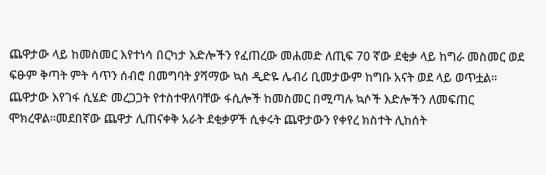ጨዋታው ላይ ከመስመር እየተነሳ በርካታ እድሎችን የፈጠረው መሐመድ ለጢፍ 70 ኛው ደቂቃ ላይ ከግራ መስመር ወደ ፍፁም ቅጣት ምት ሳጥን ሰብሮ በመግባት ያሻማው ኳስ ዲድዬ ሌብሪ ቢመታውም ከግቡ አናት ወደ ላይ ወጥቷል።
ጨዋታው እየገፋ ሲሄድ መረጋጋት የተስተዋለባቸው ፋሲሎች ከመስመር በሚጣሉ ኳሶች እድሎችን ለመፍጠር ሞክረዋል።መደበኛው ጨዋታ ሊጠናቀቅ አራት ደቂቃዎች ሲቀሩት ጨዋታውን የቀየረ ክስተት ሊከሰት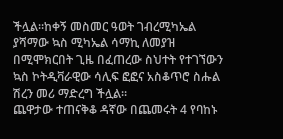ችሏል።ከቀኝ መስመር ዓወት ገብረሚካኤል ያሻማው ኳስ ሚካኤል ሳማኪ ለመያዝ በሚሞክርበት ጊዜ በፈጠረው ስህተት የተገኘውን ኳስ ኮትዲቫራዊው ሳሊፍ ፎፎና አስቆጥሮ ስሑል ሽረን መሪ ማድረግ ችሏል።
ጨዋታው ተጠናቅቆ ዳኛው በጨመሩት 4 የባከኑ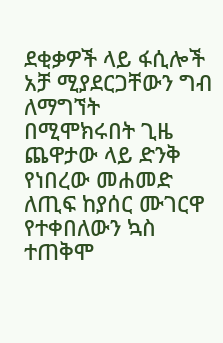ደቂቃዎች ላይ ፋሲሎች አቻ ሚያደርጋቸውን ግብ ለማግኘት በሚሞክሩበት ጊዜ ጨዋታው ላይ ድንቅ የነበረው መሐመድ ለጢፍ ከያሰር ሙገርዋ የተቀበለውን ኳስ ተጠቅሞ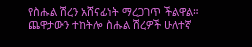የስሑል ሽረን አሸናፊነት ማረጋገጥ ችልዋል።
ጨዋታውን ተከትሎ ስሑል ሽረዎች ሁለተኛ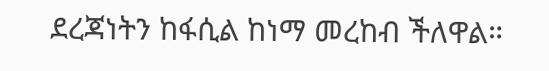ደረጃነትን ከፋሲል ከነማ መረከብ ችለዋል።